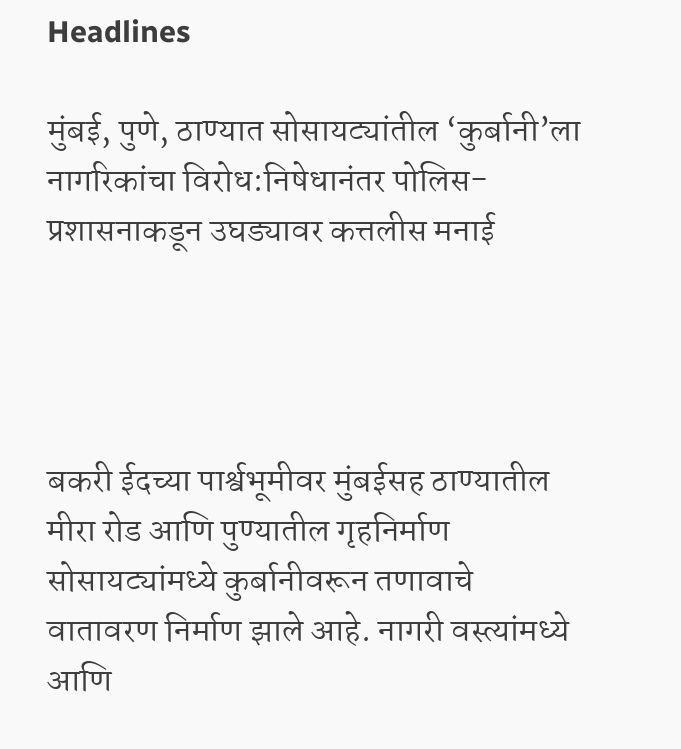Headlines

मुंबई, पुणे, ठाण्यात सोसायट्यांतील ‘कुर्बानी’ला नागरिकांचा विरोध:निषेधानंतर पोलिस-प्रशासनाकडून उघड्यावर कत्तलीस मनाई




बकरी ईदच्या पार्श्वभूमीवर मुंबईसह ठाण्यातील मीरा रोड आणि पुण्यातील गृहनिर्माण सोसायट्यांमध्ये कुर्बानीवरून तणावाचे वातावरण निर्माण झाले आहे. नागरी वस्त्यांमध्ये आणि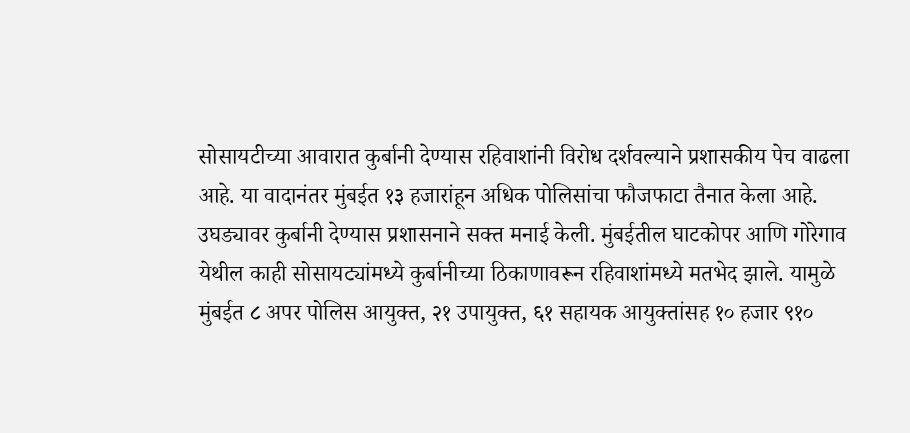सोसायटीच्या आवारात कुर्बानी देण्यास रहिवाशांनी विरोध दर्शवल्याने प्रशासकीय पेच वाढला आहे. या वादानंतर मुंबईत १३ हजारांहून अधिक पोलिसांचा फौजफाटा तैनात केला आहे. उघड्यावर कुर्बानी देण्यास प्रशासनाने सक्त मनाई केली. मुंबईतील घाटकोपर आणि गोरेगाव येथील काही सोसायट्यांमध्ये कुर्बानीच्या ठिकाणावरून रहिवाशांमध्ये मतभेद झाले. यामुळे मुंबईत ८ अपर पोलिस आयुक्त, २१ उपायुक्त, ६१ सहायक आयुक्तांसह १० हजार ९१०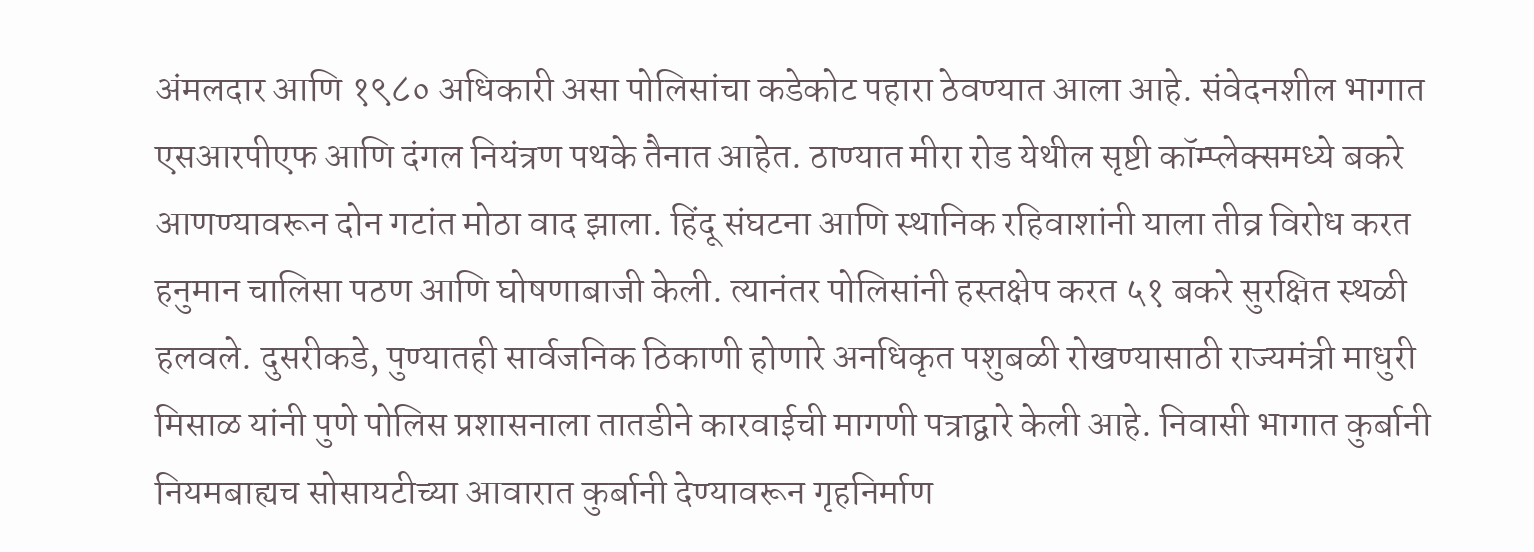अंमलदार आणि १९८० अधिकारी असा पोलिसांचा कडेकोट पहारा ठेवण्यात आला आहे. संवेदनशील भागात एसआरपीएफ आणि दंगल नियंत्रण पथके तैनात आहेत. ठाण्यात मीरा रोड येथील सृष्टी कॉम्प्लेक्समध्ये बकरे आणण्यावरून दोन गटांत मोठा वाद झाला. हिंदू संघटना आणि स्थानिक रहिवाशांनी याला तीव्र विरोध करत हनुमान चालिसा पठण आणि घोषणाबाजी केली. त्यानंतर पोलिसांनी हस्तक्षेप करत ५१ बकरे सुरक्षित स्थळी हलवले. दुसरीकडे, पुण्यातही सार्वजनिक ठिकाणी होणारे अनधिकृत पशुबळी रोखण्यासाठी राज्यमंत्री माधुरी मिसाळ यांनी पुणे पोलिस प्रशासनाला तातडीने कारवाईची मागणी पत्राद्वारे केली आहे. निवासी भागात कुर्बानी नियमबाह्यच सोसायटीच्या आवारात कुर्बानी देण्यावरून गृहनिर्माण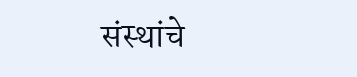संस्थांचे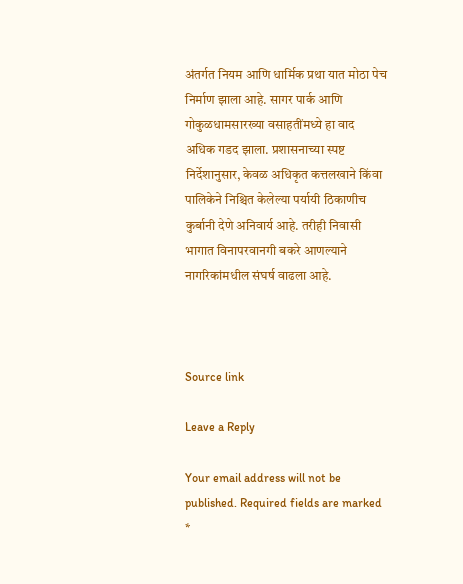अंतर्गत नियम आणि धार्मिक प्रथा यात मोठा पेच निर्माण झाला आहे. सागर पार्क आणि गोकुळधामसारख्या वसाहतींमध्ये हा वाद अधिक गडद झाला. प्रशासनाच्या स्पष्ट निर्देशानुसार, केवळ अधिकृत कत्तलखाने किंवा पालिकेने निश्चित केलेल्या पर्यायी ठिकाणीच कुर्बानी देणे अनिवार्य आहे. तरीही निवासी भागात विनापरवानगी बकरे आणल्याने नागरिकांमधील संघर्ष वाढला आहे.



Source link

Leave a Reply

Your email address will not be published. Required fields are marked *